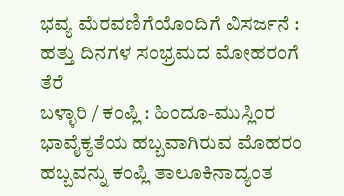ಭವ್ಯ ಮೆರವಣಿಗೆಯೊಂದಿಗೆ ವಿಸರ್ಜನೆ : ಹತ್ತು ದಿನಗಳ ಸಂಭ್ರಮದ ಮೋಹರಂಗೆ ತೆರೆ
ಬಳ್ಳಾರಿ / ಕಂಪ್ಲಿ : ಹಿಂದೂ-ಮುಸ್ಲಿಂರ ಭಾವೈಕ್ಯತೆಯ ಹಬ್ಬವಾಗಿರುವ ಮೊಹರಂ ಹಬ್ಬವನ್ನು ಕಂಪ್ಲಿ ತಾಲೂಕಿನಾದ್ಯಂತ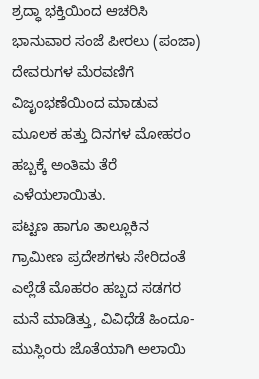ಶ್ರದ್ಧಾ ಭಕ್ತಿಯಿಂದ ಆಚರಿಸಿ ಭಾನುವಾರ ಸಂಜೆ ಪೀರಲು (ಪಂಜಾ) ದೇವರುಗಳ ಮೆರವಣಿಗೆ ವಿಜೃಂಭಣೆಯಿಂದ ಮಾಡುವ ಮೂಲಕ ಹತ್ತು ದಿನಗಳ ಮೋಹರಂ ಹಬ್ಬಕ್ಕೆ ಅಂತಿಮ ತೆರೆ ಎಳೆಯಲಾಯಿತು.
ಪಟ್ಟಣ ಹಾಗೂ ತಾಲ್ಲೂಕಿನ ಗ್ರಾಮೀಣ ಪ್ರದೇಶಗಳು ಸೇರಿದಂತೆ ಎಲ್ಲೆಡೆ ಮೊಹರಂ ಹಬ್ಬದ ಸಡಗರ ಮನೆ ಮಾಡಿತ್ತು, ವಿವಿಧೆಡೆ ಹಿಂದೂ-ಮುಸ್ಲಿಂರು ಜೊತೆಯಾಗಿ ಅಲಾಯಿ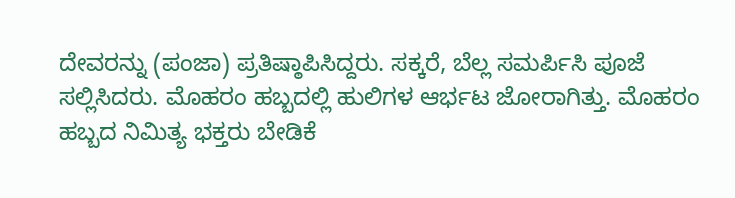ದೇವರನ್ನು (ಪಂಜಾ) ಪ್ರತಿಷ್ಠಾಪಿಸಿದ್ದರು. ಸಕ್ಕರೆ, ಬೆಲ್ಲ ಸಮರ್ಪಿಸಿ ಪೂಜೆ ಸಲ್ಲಿಸಿದರು. ಮೊಹರಂ ಹಬ್ಬದಲ್ಲಿ ಹುಲಿಗಳ ಆರ್ಭಟ ಜೋರಾಗಿತ್ತು. ಮೊಹರಂ ಹಬ್ಬದ ನಿಮಿತ್ಯ ಭಕ್ತರು ಬೇಡಿಕೆ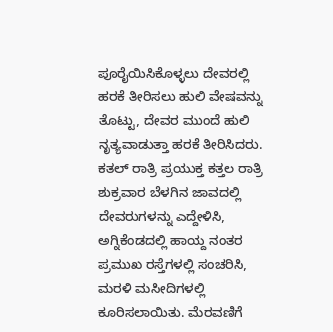ಪೂರೈಯಿಸಿಕೊಳ್ಳಲು ದೇವರಲ್ಲಿ ಹರಕೆ ತೀರಿಸಲು ಹುಲಿ ವೇಷವನ್ನು ತೊಟ್ಟು, ದೇವರ ಮುಂದೆ ಹುಲಿ ನೃತ್ಯವಾಡುತ್ತಾ ಹರಕೆ ತೀರಿಸಿದರು. ಕತಲ್ ರಾತ್ರಿ ಪ್ರಯುಕ್ತ ಕತ್ತಲ ರಾತ್ರಿ ಶುಕ್ರವಾರ ಬೆಳಗಿನ ಜಾವದಲ್ಲಿ ದೇವರುಗಳನ್ನು ಎದ್ದೇಳಿಸಿ, ಅಗ್ನಿಕೆಂಡದಲ್ಲಿ ಹಾಯ್ದ ನಂತರ ಪ್ರಮುಖ ರಸ್ತೆಗಳಲ್ಲಿ ಸಂಚರಿಸಿ, ಮರಳಿ ಮಸೀದಿಗಳಲ್ಲಿ ಕೂರಿಸಲಾಯಿತು. ಮೆರವಣಿಗೆ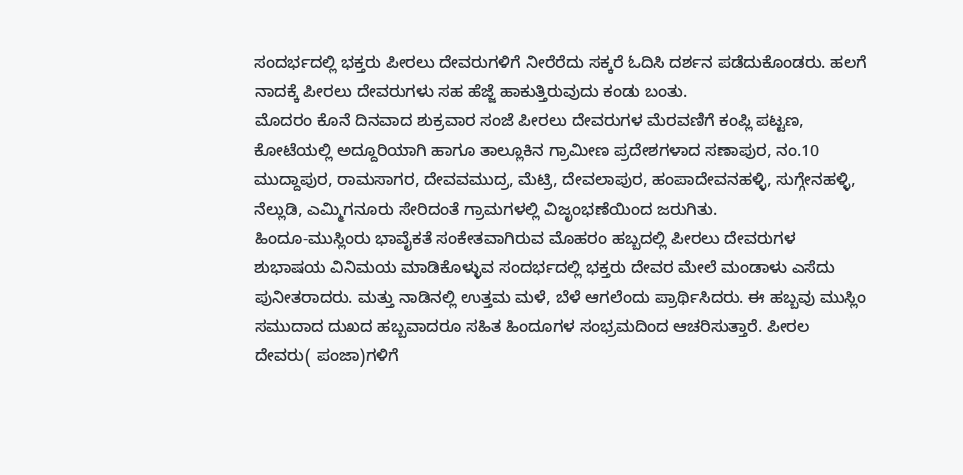ಸಂದರ್ಭದಲ್ಲಿ ಭಕ್ತರು ಪೀರಲು ದೇವರುಗಳಿಗೆ ನೀರೆರೆದು ಸಕ್ಕರೆ ಓದಿಸಿ ದರ್ಶನ ಪಡೆದುಕೊಂಡರು. ಹಲಗೆ ನಾದಕ್ಕೆ ಪೀರಲು ದೇವರುಗಳು ಸಹ ಹೆಜ್ಜೆ ಹಾಕುತ್ತಿರುವುದು ಕಂಡು ಬಂತು.
ಮೊದರಂ ಕೊನೆ ದಿನವಾದ ಶುಕ್ರವಾರ ಸಂಜೆ ಪೀರಲು ದೇವರುಗಳ ಮೆರವಣಿಗೆ ಕಂಪ್ಲಿ ಪಟ್ಟಣ, ಕೋಟೆಯಲ್ಲಿ ಅದ್ದೂರಿಯಾಗಿ ಹಾಗೂ ತಾಲ್ಲೂಕಿನ ಗ್ರಾಮೀಣ ಪ್ರದೇಶಗಳಾದ ಸಣಾಪುರ, ನಂ.10 ಮುದ್ದಾಪುರ, ರಾಮಸಾಗರ, ದೇವವಮುದ್ರ, ಮೆಟ್ರಿ, ದೇವಲಾಪುರ, ಹಂಪಾದೇವನಹಳ್ಳಿ, ಸುಗ್ಗೇನಹಳ್ಳಿ, ನೆಲ್ಲುಡಿ, ಎಮ್ಮಿಗನೂರು ಸೇರಿದಂತೆ ಗ್ರಾಮಗಳಲ್ಲಿ ವಿಜೃಂಭಣೆಯಿಂದ ಜರುಗಿತು.
ಹಿಂದೂ-ಮುಸ್ಲಿಂರು ಭಾವೈಕತೆ ಸಂಕೇತವಾಗಿರುವ ಮೊಹರಂ ಹಬ್ಬದಲ್ಲಿ ಪೀರಲು ದೇವರುಗಳ ಶುಭಾಷಯ ವಿನಿಮಯ ಮಾಡಿಕೊಳ್ಳುವ ಸಂದರ್ಭದಲ್ಲಿ ಭಕ್ತರು ದೇವರ ಮೇಲೆ ಮಂಡಾಳು ಎಸೆದು ಪುನೀತರಾದರು. ಮತ್ತು ನಾಡಿನಲ್ಲಿ ಉತ್ತಮ ಮಳೆ, ಬೆಳೆ ಆಗಲೆಂದು ಪ್ರಾರ್ಥಿಸಿದರು. ಈ ಹಬ್ಬವು ಮುಸ್ಲಿಂ ಸಮುದಾದ ದುಖದ ಹಬ್ಬವಾದರೂ ಸಹಿತ ಹಿಂದೂಗಳ ಸಂಭ್ರಮದಿಂದ ಆಚರಿಸುತ್ತಾರೆ. ಪೀರಲ ದೇವರು( ಪಂಜಾ)ಗಳಿಗೆ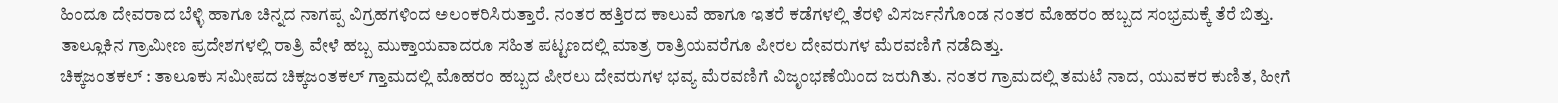ಹಿಂದೂ ದೇವರಾದ ಬೆಳ್ಳಿ ಹಾಗೂ ಚಿನ್ನದ ನಾಗಪ್ಪ ವಿಗ್ರಹಗಳಿಂದ ಅಲಂಕರಿಸಿರುತ್ತಾರೆ. ನಂತರ ಹತ್ತಿರದ ಕಾಲುವೆ ಹಾಗೂ ಇತರೆ ಕಡೆಗಳಲ್ಲಿ ತೆರಳಿ ವಿಸರ್ಜನೆಗೊಂಡ ನಂತರ ಮೊಹರಂ ಹಬ್ಬದ ಸಂಭ್ರಮಕ್ಕೆ ತೆರೆ ಬಿತ್ತು. ತಾಲ್ಲೂಕಿನ ಗ್ರಾಮೀಣ ಪ್ರದೇಶಗಳಲ್ಲಿ ರಾತ್ರಿ ವೇಳೆ ಹಬ್ಬ ಮುಕ್ತಾಯವಾದರೂ ಸಹಿತ ಪಟ್ಟಣದಲ್ಲಿ ಮಾತ್ರ ರಾತ್ರಿಯವರೆಗೂ ಪೀರಲ ದೇವರುಗಳ ಮೆರವಣಿಗೆ ನಡೆದಿತ್ತು.
ಚಿಕ್ಕಜಂತಕಲ್ : ತಾಲೂಕು ಸಮೀಪದ ಚಿಕ್ಕಜಂತಕಲ್ ಗ್ತಾಮದಲ್ಲಿ ಮೊಹರಂ ಹಬ್ಬದ ಪೀರಲು ದೇವರುಗಳ ಭವ್ಯ ಮೆರವಣಿಗೆ ವಿಜೃಂಭಣೆಯಿಂದ ಜರುಗಿತು. ನಂತರ ಗ್ರಾಮದಲ್ಲಿ ತಮಟೆ ನಾದ, ಯುವಕರ ಕುಣಿತ, ಹೀಗೆ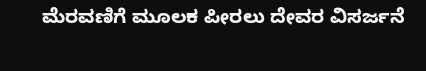ಮೆರವಣಿಗೆ ಮೂಲಕ ಪೀರಲು ದೇವರ ವಿಸರ್ಜನೆ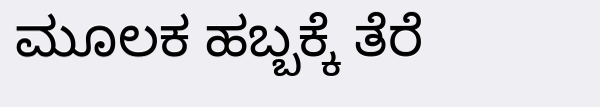ಮೂಲಕ ಹಬ್ಬಕ್ಕೆ ತೆರೆ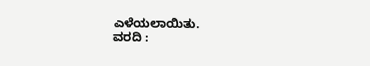ಎಳೆಯಲಾಯಿತು.
ವರದಿ :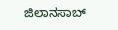ಜಿಲಾನಸಾಬ್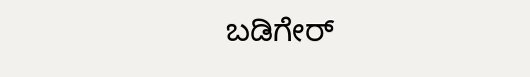ಬಡಿಗೇರ್